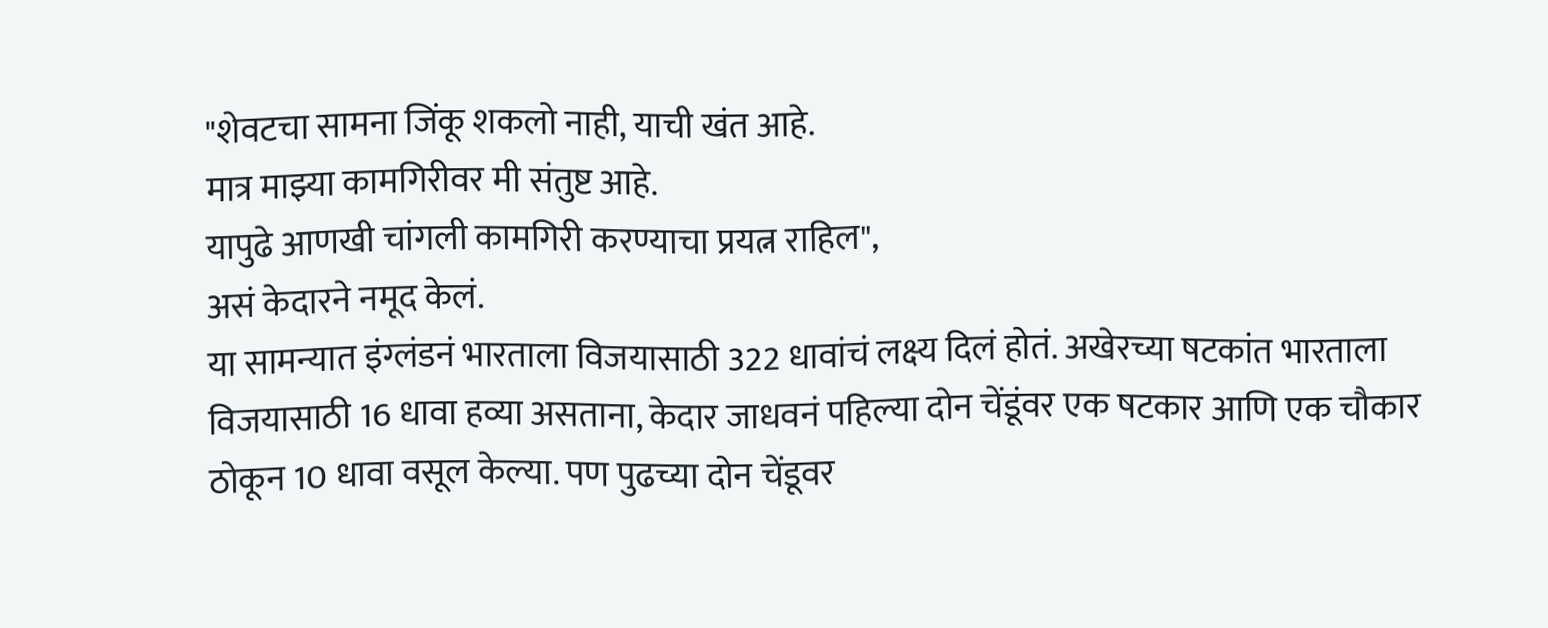"शेवटचा सामना जिंकू शकलो नाही, याची खंत आहे.
मात्र माझ्या कामगिरीवर मी संतुष्ट आहे.
यापुढे आणखी चांगली कामगिरी करण्याचा प्रयत्न राहिल",
असं केदारने नमूद केलं.
या सामन्यात इंग्लंडनं भारताला विजयासाठी 322 धावांचं लक्ष्य दिलं होतं. अखेरच्या षटकांत भारताला विजयासाठी 16 धावा हव्या असताना, केदार जाधवनं पहिल्या दोन चेंडूंवर एक षटकार आणि एक चौकार ठोकून 10 धावा वसूल केल्या. पण पुढच्या दोन चेंडूवर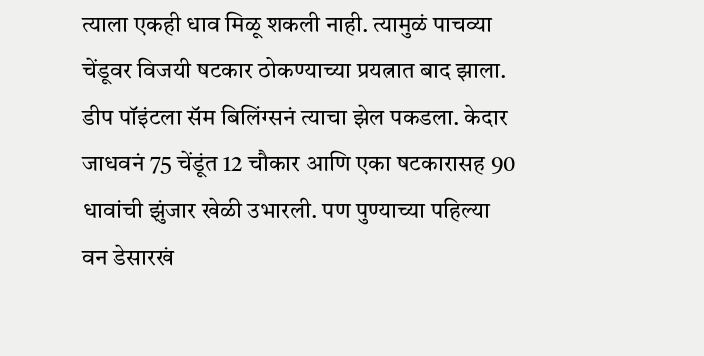त्याला एकही धाव मिळू शकली नाही. त्यामुळं पाचव्या चेंडूवर विजयी षटकार ठोकण्याच्या प्रयत्नात बाद झाला. डीप पॉइंटला सॅम बिलिंग्सनं त्याचा झेल पकडला. केदार जाधवनं 75 चेंडूंत 12 चौकार आणि एका षटकारासह 90 धावांची झुंजार खेळी उभारली. पण पुण्याच्या पहिल्या वन डेसारखं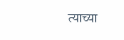त्याच्या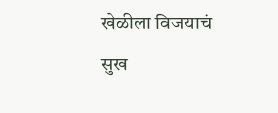खेळीला विजयाचं सुख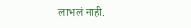लाभलं नाही.